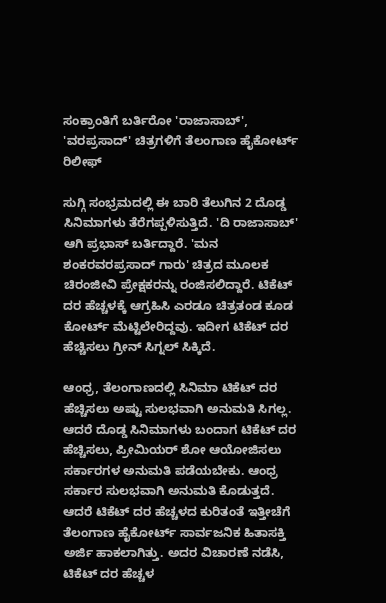ಸಂಕ್ರಾಂತಿಗೆ ಬರ್ತಿರೋ 'ರಾಜಾಸಾಬ್', 'ವರಪ್ರಸಾದ್‌' ಚಿತ್ರಗಳಿಗೆ ತೆಲಂಗಾಣ ಹೈಕೋರ್ಟ್ ರಿಲೀಫ್

ಸುಗ್ಗಿ ಸಂಭ್ರಮದಲ್ಲಿ ಈ ಬಾರಿ ತೆಲುಗಿನ 2 ದೊಡ್ಡ ಸಿನಿಮಾಗಳು ತೆರೆಗಪ್ಪಳಿಸುತ್ತಿದೆ. 'ದಿ ರಾಜಾಸಾಬ್' ಆಗಿ ಪ್ರಭಾಸ್ ಬರ್ತಿದ್ದಾರೆ. 'ಮನ ಶಂಕರವರಪ್ರಸಾದ್ ಗಾರು' ಚಿತ್ರದ ಮೂಲಕ ಚಿರಂಜೀವಿ ಪ್ರೇಕ್ಷಕರನ್ನು ರಂಜಿಸಲಿದ್ದಾರೆ. ಟಿಕೆಟ್ ದರ ಹೆಚ್ಚಳಕ್ಕೆ ಆಗ್ರಹಿಸಿ ಎರಡೂ ಚಿತ್ರತಂಡ ಕೂಡ ಕೋರ್ಟ್ ಮೆಟ್ಟಿಲೇರಿದ್ದವು. ಇದೀಗ ಟಿಕೆಟ್ ದರ ಹೆಚ್ಚಿಸಲು ಗ್ರೀನ್ ಸಿಗ್ನಲ್ ಸಿಕ್ಕಿದೆ.

ಆಂಧ್ರ, ತೆಲಂಗಾಣದಲ್ಲಿ ಸಿನಿಮಾ ಟಿಕೆಟ್ ದರ ಹೆಚ್ಚಿಸಲು ಅಷ್ಟು ಸುಲಭವಾಗಿ ಅನುಮತಿ ಸಿಗಲ್ಲ. ಆದರೆ ದೊಡ್ಡ ಸಿನಿಮಾಗಳು ಬಂದಾಗ ಟಿಕೆಟ್ ದರ ಹೆಚ್ಚಿಸಲು, ಪ್ರೀಮಿಯರ್ ಶೋ ಆಯೋಜಿಸಲು ಸರ್ಕಾರಗಳ ಅನುಮತಿ ಪಡೆಯಬೇಕು. ಆಂಧ್ರ ಸರ್ಕಾರ ಸುಲಭವಾಗಿ ಅನುಮತಿ ಕೊಡುತ್ತದೆ. ಆದರೆ ಟಿಕೆಟ್ ದರ ಹೆಚ್ಚಳದ ಕುರಿತಂತೆ ಇತ್ತೀಚೆಗೆ ತೆಲಂಗಾಣ ಹೈಕೋರ್ಟ್ ಸಾರ್ವಜನಿಕ ಹಿತಾಸಕ್ತಿ ಅರ್ಜಿ ಹಾಕಲಾಗಿತ್ತು. ಅದರ ವಿಚಾರಣೆ ನಡೆಸಿ, ಟಿಕೆಟ್ ದರ ಹೆಚ್ಚಳ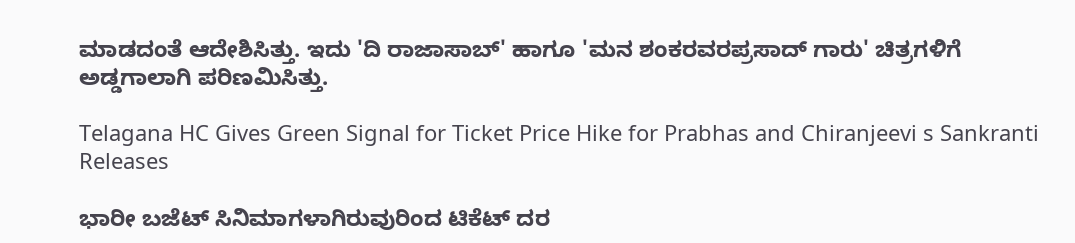ಮಾಡದಂತೆ ಆದೇಶಿಸಿತ್ತು. ಇದು 'ದಿ ರಾಜಾಸಾಬ್' ಹಾಗೂ 'ಮನ ಶಂಕರವರಪ್ರಸಾದ್ ಗಾರು' ಚಿತ್ರಗಳಿಗೆ ಅಡ್ಡಗಾಲಾಗಿ ಪರಿಣಮಿಸಿತ್ತು.

Telagana HC Gives Green Signal for Ticket Price Hike for Prabhas and Chiranjeevi s Sankranti Releases

ಭಾರೀ ಬಜೆಟ್ ಸಿನಿಮಾಗಳಾಗಿರುವುರಿಂದ ಟಿಕೆಟ್ ದರ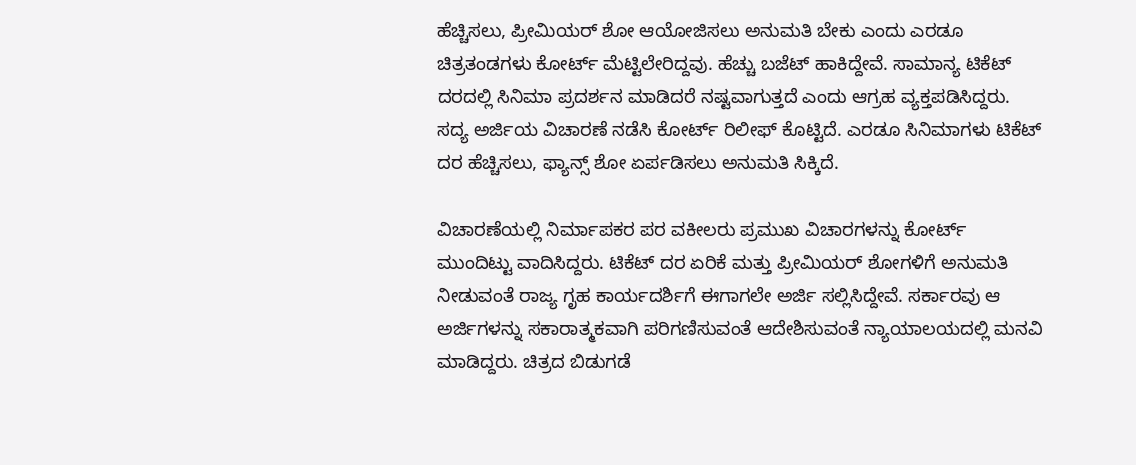ಹೆಚ್ಚಿಸಲು, ಪ್ರೀಮಿಯರ್ ಶೋ ಆಯೋಜಿಸಲು ಅನುಮತಿ ಬೇಕು ಎಂದು ಎರಡೂ ಚಿತ್ರತಂಡಗಳು ಕೋರ್ಟ್ ಮೆಟ್ಟಿಲೇರಿದ್ದವು. ಹೆಚ್ಚು ಬಜೆಟ್ ಹಾಕಿದ್ದೇವೆ. ಸಾಮಾನ್ಯ ಟಿಕೆಟ್ ದರದಲ್ಲಿ ಸಿನಿಮಾ ಪ್ರದರ್ಶನ ಮಾಡಿದರೆ ನಷ್ಟವಾಗುತ್ತದೆ ಎಂದು ಆಗ್ರಹ ವ್ಯಕ್ತಪಡಿಸಿದ್ದರು. ಸದ್ಯ ಅರ್ಜಿಯ ವಿಚಾರಣೆ ನಡೆಸಿ ಕೋರ್ಟ್ ರಿಲೀಫ್ ಕೊಟ್ಟಿದೆ. ಎರಡೂ ಸಿನಿಮಾಗಳು ಟಿಕೆಟ್ ದರ ಹೆಚ್ಚಿಸಲು, ಫ್ಯಾನ್ಸ್ ಶೋ ಏರ್ಪಡಿಸಲು ಅನುಮತಿ ಸಿಕ್ಕಿದೆ.

ವಿಚಾರಣೆಯಲ್ಲಿ ನಿರ್ಮಾಪಕರ ಪರ ವಕೀಲರು ಪ್ರಮುಖ ವಿಚಾರಗಳನ್ನು ಕೋರ್ಟ್ ಮುಂದಿಟ್ಟು ವಾದಿಸಿದ್ದರು. ಟಿಕೆಟ್ ದರ ಏರಿಕೆ ಮತ್ತು ಪ್ರೀಮಿಯರ್ ಶೋಗಳಿಗೆ ಅನುಮತಿ ನೀಡುವಂತೆ ರಾಜ್ಯ ಗೃಹ ಕಾರ್ಯದರ್ಶಿಗೆ ಈಗಾಗಲೇ ಅರ್ಜಿ ಸಲ್ಲಿಸಿದ್ದೇವೆ. ಸರ್ಕಾರವು ಆ ಅರ್ಜಿಗಳನ್ನು ಸಕಾರಾತ್ಮಕವಾಗಿ ಪರಿಗಣಿಸುವಂತೆ ಆದೇಶಿಸುವಂತೆ ನ್ಯಾಯಾಲಯದಲ್ಲಿ ಮನವಿ ಮಾಡಿದ್ದರು. ಚಿತ್ರದ ಬಿಡುಗಡೆ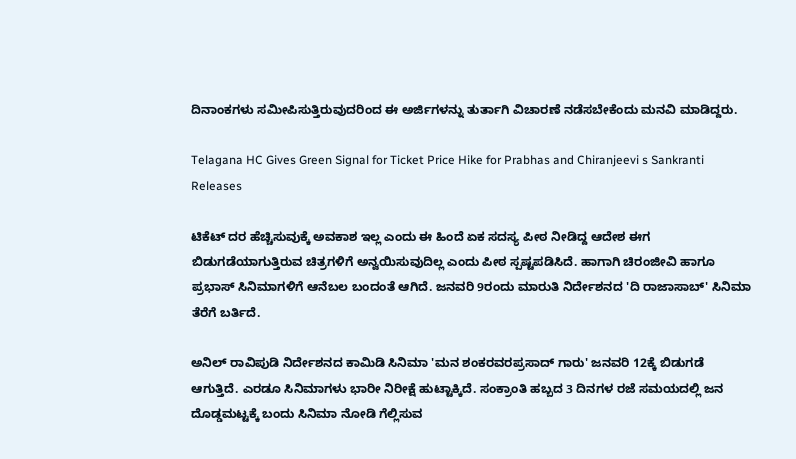ದಿನಾಂಕಗಳು ಸಮೀಪಿಸುತ್ತಿರುವುದರಿಂದ ಈ ಅರ್ಜಿಗಳನ್ನು ತುರ್ತಾಗಿ ವಿಚಾರಣೆ ನಡೆಸಬೇಕೆಂದು ಮನವಿ ಮಾಡಿದ್ದರು.

Telagana HC Gives Green Signal for Ticket Price Hike for Prabhas and Chiranjeevi s Sankranti Releases

ಟಿಕೆಟ್ ದರ ಹೆಚ್ಚಿಸುವುಕ್ಕೆ ಅವಕಾಶ ಇಲ್ಲ ಎಂದು ಈ ಹಿಂದೆ ಏಕ ಸದಸ್ಯ ಪೀಠ ನೀಡಿದ್ದ ಆದೇಶ ಈಗ ಬಿಡುಗಡೆಯಾಗುತ್ತಿರುವ ಚಿತ್ರಗಳಿಗೆ ಅನ್ವಯಿಸುವುದಿಲ್ಲ ಎಂದು ಪೀಠ ಸ್ಪಷ್ಟಪಡಿಸಿದೆ. ಹಾಗಾಗಿ ಚಿರಂಜೀವಿ ಹಾಗೂ ಪ್ರಭಾಸ್ ಸಿನಿಮಾಗಳಿಗೆ ಆನೆಬಲ ಬಂದಂತೆ ಆಗಿದೆ. ಜನವರಿ 9ರಂದು ಮಾರುತಿ ನಿರ್ದೇಶನದ 'ದಿ ರಾಜಾಸಾಬ್' ಸಿನಿಮಾ ತೆರೆಗೆ ಬರ್ತಿದೆ.

ಅನಿಲ್ ರಾವಿಪುಡಿ ನಿರ್ದೇಶನದ ಕಾಮಿಡಿ ಸಿನಿಮಾ 'ಮನ ಶಂಕರವರಪ್ರಸಾದ್ ಗಾರು' ಜನವರಿ 12ಕ್ಕೆ ಬಿಡುಗಡೆ ಆಗುತ್ತಿದೆ. ಎರಡೂ ಸಿನಿಮಾಗಳು ಭಾರೀ ನಿರೀಕ್ಷೆ ಹುಟ್ಟಾಕ್ಕಿದೆ. ಸಂಕ್ರಾಂತಿ ಹಬ್ಬದ 3 ದಿನಗಳ ರಜೆ ಸಮಯದಲ್ಲಿ ಜನ ದೊಡ್ಡಮಟ್ಟಕ್ಕೆ ಬಂದು ಸಿನಿಮಾ ನೋಡಿ ಗೆಲ್ಲಿಸುವ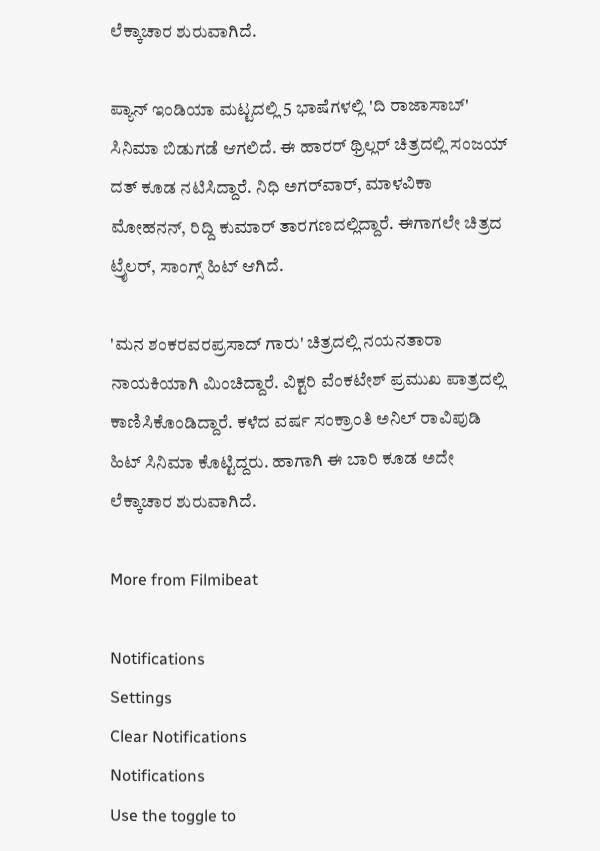ಲೆಕ್ಕಾಚಾರ ಶುರುವಾಗಿದೆ.

ಪ್ಯಾನ್ ಇಂಡಿಯಾ ಮಟ್ಟದಲ್ಲಿ 5 ಭಾಷೆಗಳಲ್ಲಿ 'ದಿ ರಾಜಾಸಾಬ್' ಸಿನಿಮಾ ಬಿಡುಗಡೆ ಆಗಲಿದೆ. ಈ ಹಾರರ್ ಥ್ರಿಲ್ಲರ್ ಚಿತ್ರದಲ್ಲಿ ಸಂಜಯ್ ದತ್ ಕೂಡ ನಟಿಸಿದ್ದಾರೆ. ನಿಧಿ ಅಗರ್‌ವಾರ್, ಮಾಳವಿಕಾ ಮೋಹನನ್, ರಿದ್ದಿ ಕುಮಾರ್ ತಾರಗಣದಲ್ಲಿದ್ದಾರೆ. ಈಗಾಗಲೇ ಚಿತ್ರದ ಟ್ರೈಲರ್, ಸಾಂಗ್ಸ್ ಹಿಟ್ ಆಗಿದೆ.

'ಮನ ಶಂಕರವರಪ್ರಸಾದ್ ಗಾರು' ಚಿತ್ರದಲ್ಲಿ ನಯನತಾರಾ ನಾಯಕಿಯಾಗಿ ಮಿಂಚಿದ್ದಾರೆ. ವಿಕ್ಟರಿ ವೆಂಕಟೇಶ್ ಪ್ರಮುಖ ಪಾತ್ರದಲ್ಲಿ ಕಾಣಿಸಿಕೊಂಡಿದ್ದಾರೆ. ಕಳೆದ ವರ್ಷ ಸಂಕ್ರಾಂತಿ ಅನಿಲ್ ರಾವಿಪುಡಿ ಹಿಟ್ ಸಿನಿಮಾ ಕೊಟ್ಟಿದ್ದರು. ಹಾಗಾಗಿ ಈ ಬಾರಿ ಕೂಡ ಅದೇ ಲೆಕ್ಕಾಚಾರ ಶುರುವಾಗಿದೆ.

More from Filmibeat

Notifications
Settings
Clear Notifications
Notifications
Use the toggle to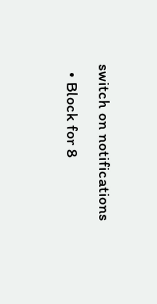switch on notifications
  • Block for 8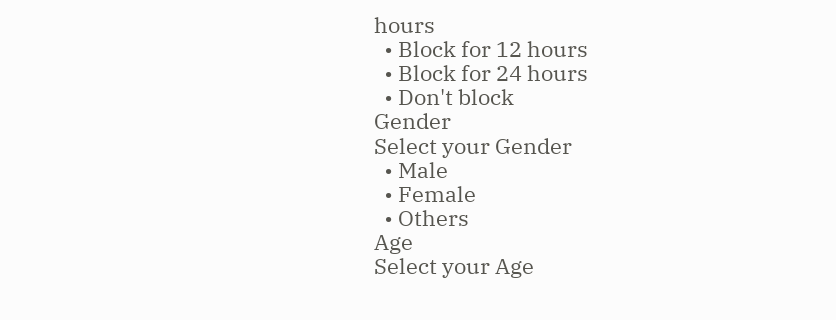hours
  • Block for 12 hours
  • Block for 24 hours
  • Don't block
Gender
Select your Gender
  • Male
  • Female
  • Others
Age
Select your Age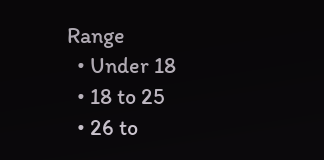Range
  • Under 18
  • 18 to 25
  • 26 to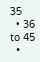35
  • 36 to 45
  •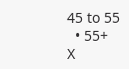45 to 55
  • 55+
X